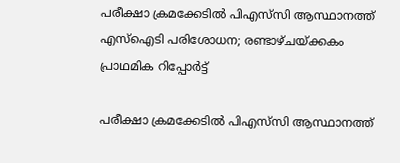പരീക്ഷാ ക്രമക്കേടില്‍ പിഎസ്‌സി ആസ്ഥാനത്ത് എസ്‌ഐടി പരിശോധന; രണ്ടാഴ്ചയ്ക്കകം പ്രാഥമിക റിപ്പോര്‍ട്ട്

പരീക്ഷാ ക്രമക്കേടില്‍ പിഎസ്‌സി ആസ്ഥാനത്ത്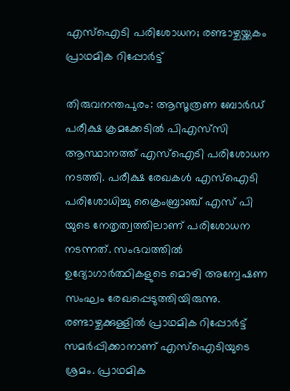എസ്‌ഐടി പരിശോധന; രണ്ടാഴ്ചയ്ക്കകം പ്രാഥമിക റിപ്പോര്‍ട്ട്

തിരുവനന്തപുരം: ആസൂത്രണ ബോര്‍ഡ് പരീക്ഷ ക്രമക്കേടില്‍ പിഎസ്‌സി ആസ്ഥാനത്ത് എസ്‌ഐടി പരിശോധന നടത്തി. പരീക്ഷ രേഖകള്‍ എസ്‌ഐടി പരിശോധിച്ചു ക്രൈംബ്രാഞ്ച് എസ് പി യുടെ നേതൃത്വത്തിലാണ് പരിശോധന നടന്നത്. സംഭവത്തില്‍ ഉദ്യോഗാര്‍ത്ഥികളുടെ മൊഴി അന്വേഷണ സംഘം രേഖപ്പെടുത്തിയിരുന്നു. രണ്ടാഴ്ചക്കുള്ളില്‍ പ്രാഥമിക റിപ്പോര്‍ട്ട് സമര്‍പ്പിക്കാനാണ് എസ്‌ഐടിയുടെ ശ്രമം. പ്രാഥമിക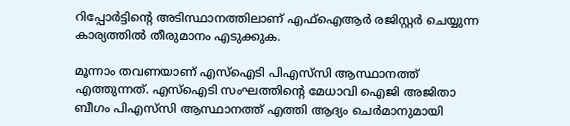റിപ്പോര്‍ട്ടിന്റെ അടിസ്ഥാനത്തിലാണ് എഫ്ഐആർ രജിസ്റ്റര്‍ ചെയ്യുന്ന കാര്യത്തില്‍ തീരുമാനം എടുക്കുക.

മൂന്നാം തവണയാണ് എസ്‌ഐടി പിഎസ്‌സി ആസ്ഥാനത്ത് എത്തുന്നത്. എസ്‌ഐടി സംഘത്തിന്റെ മേധാവി ഐജി അജിതാ ബീഗം പിഎസ്‌സി ആസ്ഥാനത്ത് എത്തി ആദ്യം ചെര്‍മാനുമായി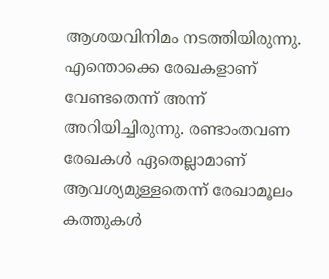ആശയവിനിമം നടത്തിയിരുന്നു. എന്തൊക്കെ രേഖകളാണ് വേണ്ടതെന്ന് അന്ന് അറിയിച്ചിരുന്നു. രണ്ടാംതവണ രേഖകള്‍ ഏതെല്ലാമാണ് ആവശ്യമുള്ളതെന്ന് രേഖാമൂലം കത്തുകള്‍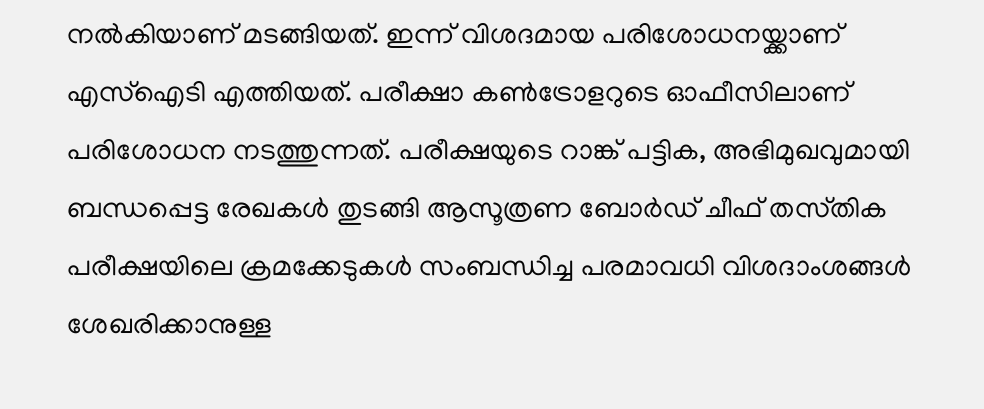നല്‍കിയാണ് മടങ്ങിയത്. ഇന്ന് വിശദമായ പരിശോധനയ്ക്കാണ് എസ്‌ഐടി എത്തിയത്. പരീക്ഷാ കണ്‍ട്രോളറുടെ ഓഫീസിലാണ് പരിശോധന നടത്തുന്നത്. പരീക്ഷയുടെ റാങ്ക് പട്ടിക, അഭിമുഖവുമായി ബന്ധപ്പെട്ട രേഖകള്‍ തുടങ്ങി ആസൂത്രണ ബോര്‍ഡ് ചീഫ് തസ്‌തിക പരീക്ഷയിലെ ക്രമക്കേടുകള്‍ സംബന്ധിച്ച പരമാവധി വിശദാംശങ്ങള്‍ ശേഖരിക്കാനുള്ള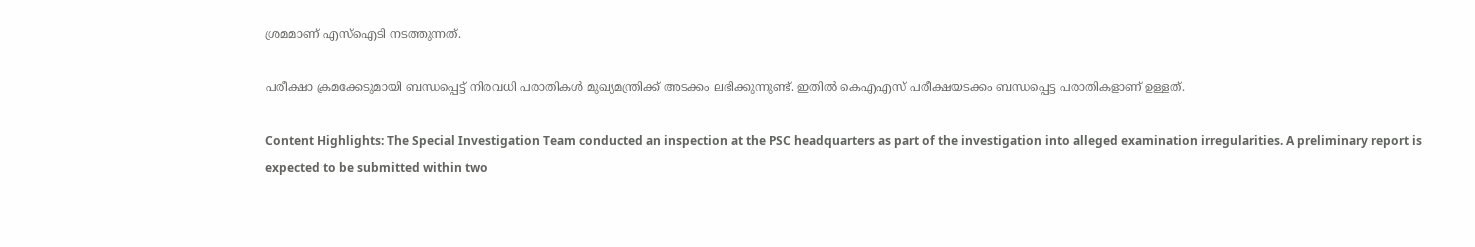ശ്രമമാണ് എസ്‌ഐടി നടത്തുന്നത്.

പരീക്ഷാ ക്രമക്കേടുമായി ബന്ധപ്പെട്ട് നിരവധി പരാതികള്‍ മുഖ്യമന്ത്രിക്ക് അടക്കം ലഭിക്കുന്നുണ്ട്. ഇതിൽ കെഎഎസ് പരീക്ഷയടക്കം ബന്ധപ്പെട്ട പരാതികളാണ് ഉള്ളത്.

Content Highlights: The Special Investigation Team conducted an inspection at the PSC headquarters as part of the investigation into alleged examination irregularities. A preliminary report is expected to be submitted within two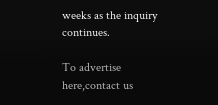weeks as the inquiry continues.

To advertise here,contact us